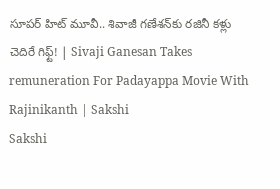సూపర్ హిట్ మూవీ.. శివాజీ గణేశన్‌కు రజినీ కళ్లు చెదిరే గిఫ్ట్! | Sivaji Ganesan Takes remuneration For Padayappa Movie With Rajinikanth | Sakshi
Sakshi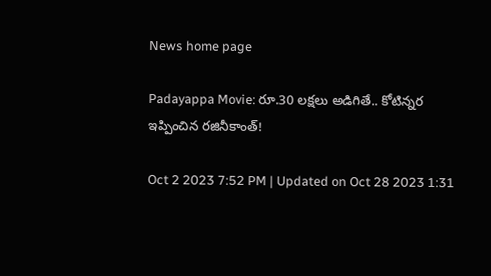News home page

Padayappa Movie: రూ.30 లక్షలు అడిగితే.. కోటిన్నర ఇప్పించిన రజినీకాంత్!

Oct 2 2023 7:52 PM | Updated on Oct 28 2023 1:31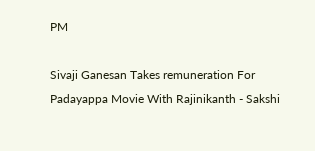PM

Sivaji Ganesan Takes remuneration For Padayappa Movie With Rajinikanth - Sakshi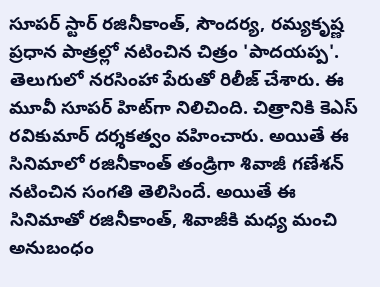సూపర్ స్టార్ రజినీకాంత్, సౌందర్య, రమ్యకృష్ణ ప్రధాన పాత్రల్లో నటించిన చిత్రం 'పాదయప్ప'. తెలుగులో నరసింహా పేరుతో రిలీజ్ చేశారు. ఈ మూవీ సూపర్‌ హిట్‌గా నిలిచింది. చిత్రానికి కెఎస్ రవికుమార్ దర్శకత్వం వహించారు. అయితే ఈ సినిమాలో రజినీకాంత్ తండ్రిగా శివాజీ గణేశన్‌ నటించిన సంగతి తెలిసిందే. అయితే ఈ సినిమాతో రజినీకాంత్‌, శివాజీకి మధ్య మంచి అనుబంధం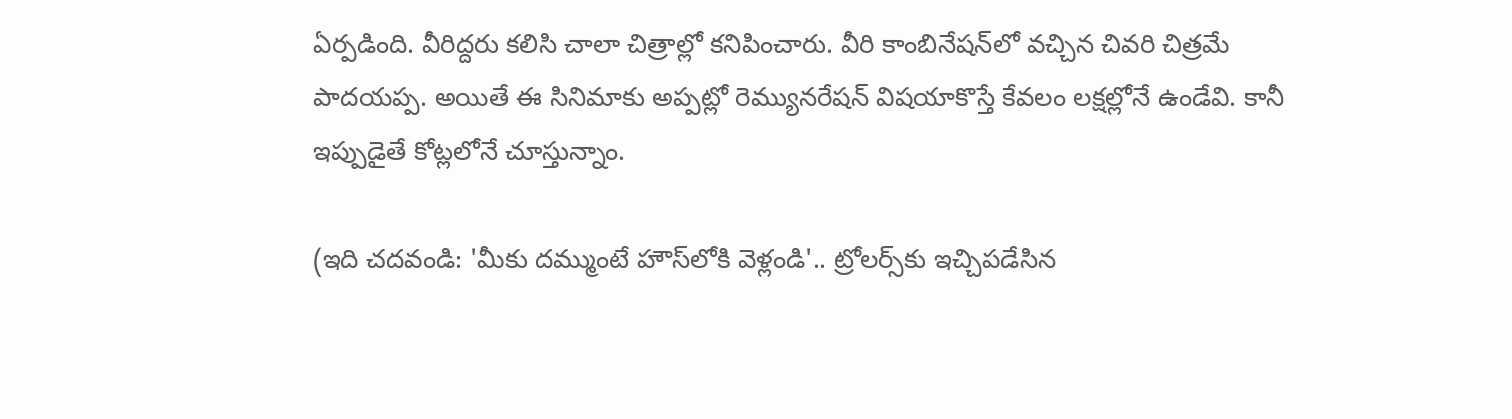ఏర్పడింది. వీరిద్దరు కలిసి చాలా చిత్రాల్లో కనిపించారు. వీరి కాంబినేషన్‌లో వచ్చిన చివరి చిత్రమే పాదయప్ప. అయితే ఈ సినిమాకు అప్పట్లో రెమ్యునరేషన్‌ విషయాకొస్తే కేవలం లక్షల్లోనే ఉండేవి. కానీ ఇప్పుడైతే కోట్లలోనే చూస్తున్నాం.

(ఇది చదవండి: 'మీకు దమ్ముంటే హౌస్‌లోకి వెళ్లండి'.. ట్రోలర్స్‌కు ఇచ్చిపడేసిన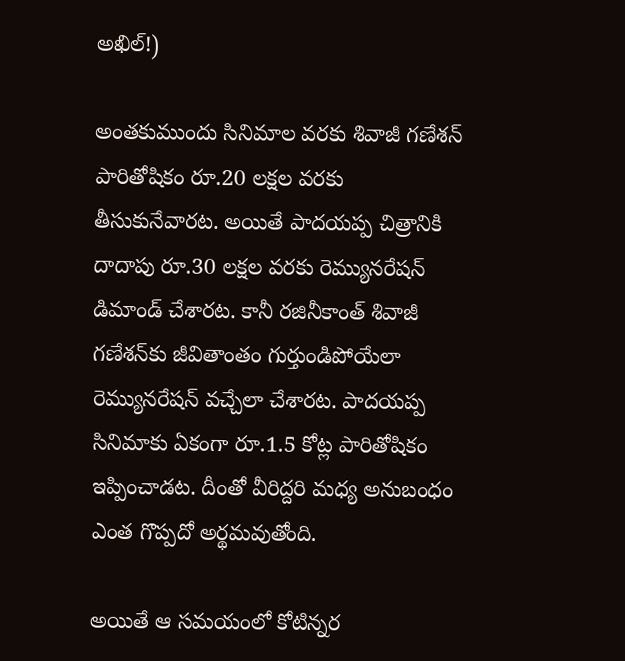అఖిల్!)

అంతకుముందు సినిమాల వరకు శివాజీ గణేశన్ పారితోషికం రూ.20 లక్షల వరకు తీసుకునేవారట. అయితే పాదయప్ప చిత్రానికి దాదాపు రూ.30 లక్షల వరకు రెమ్యునరేషన్ డిమాండ్ చేశారట. కానీ రజినీకాంత్‌ శివాజీ గణేశన్‌కు జీవితాంతం గుర్తుండిపోయేలా రెమ్యునరేషన్ వచ్చేలా చేశారట. పాదయప్ప సినిమాకు ఏకంగా రూ.1.5 కోట్ల పారితోషికం ఇప్పించాడట. దీంతో వీరిద్దరి మధ్య అనుబంధం ఎంత గొప్పదో అర్థమవుతోంది.

అయితే ఆ సమయంలో కోటిన్నర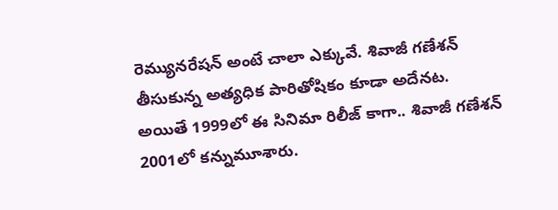రెమ్యునరేషన్ అంటే చాలా ఎక్కువే. శివాజీ గణేశన్ తీసుకున్న అత్యధిక పారితోషికం కూడా అదేనట. అయితే 1999లో ఈ సినిమా రిలీజ్‌ కాగా.. శివాజీ గణేశన్ 2001లో కన్నుమూశారు.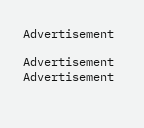Advertisement

Advertisement
Advertisement